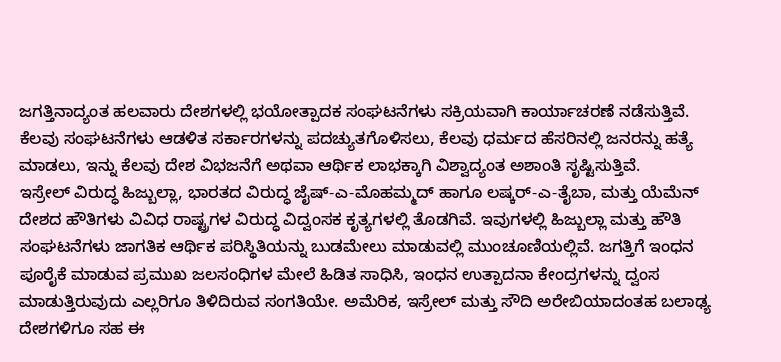ಜಗತ್ತಿನಾದ್ಯಂತ ಹಲವಾರು ದೇಶಗಳಲ್ಲಿ ಭಯೋತ್ಪಾದಕ ಸಂಘಟನೆಗಳು ಸಕ್ರಿಯವಾಗಿ ಕಾರ್ಯಾಚರಣೆ ನಡೆಸುತ್ತಿವೆ. ಕೆಲವು ಸಂಘಟನೆಗಳು ಆಡಳಿತ ಸರ್ಕಾರಗಳನ್ನು ಪದಚ್ಯುತಗೊಳಿಸಲು, ಕೆಲವು ಧರ್ಮದ ಹೆಸರಿನಲ್ಲಿ ಜನರನ್ನು ಹತ್ಯೆ ಮಾಡಲು, ಇನ್ನು ಕೆಲವು ದೇಶ ವಿಭಜನೆಗೆ ಅಥವಾ ಆರ್ಥಿಕ ಲಾಭಕ್ಕಾಗಿ ವಿಶ್ವಾದ್ಯಂತ ಅಶಾಂತಿ ಸೃಷ್ಟಿಸುತ್ತಿವೆ.
ಇಸ್ರೇಲ್ ವಿರುದ್ಧ ಹಿಜ್ಬುಲ್ಲಾ, ಭಾರತದ ವಿರುದ್ಧ ಜೈಷ್-ಎ-ಮೊಹಮ್ಮದ್ ಹಾಗೂ ಲಷ್ಕರ್-ಎ-ತೈಬಾ, ಮತ್ತು ಯೆಮೆನ್ ದೇಶದ ಹೌತಿಗಳು ವಿವಿಧ ರಾಷ್ಟ್ರಗಳ ವಿರುದ್ಧ ವಿದ್ವಂಸಕ ಕೃತ್ಯಗಳಲ್ಲಿ ತೊಡಗಿವೆ. ಇವುಗಳಲ್ಲಿ ಹಿಜ್ಬುಲ್ಲಾ ಮತ್ತು ಹೌತಿ ಸಂಘಟನೆಗಳು ಜಾಗತಿಕ ಆರ್ಥಿಕ ಪರಿಸ್ಥಿತಿಯನ್ನು ಬುಡಮೇಲು ಮಾಡುವಲ್ಲಿ ಮುಂಚೂಣಿಯಲ್ಲಿವೆ. ಜಗತ್ತಿಗೆ ಇಂಧನ ಪೂರೈಕೆ ಮಾಡುವ ಪ್ರಮುಖ ಜಲಸಂಧಿಗಳ ಮೇಲೆ ಹಿಡಿತ ಸಾಧಿಸಿ, ಇಂಧನ ಉತ್ಪಾದನಾ ಕೇಂದ್ರಗಳನ್ನು ದ್ವಂಸ ಮಾಡುತ್ತಿರುವುದು ಎಲ್ಲರಿಗೂ ತಿಳಿದಿರುವ ಸಂಗತಿಯೇ. ಅಮೆರಿಕ, ಇಸ್ರೇಲ್ ಮತ್ತು ಸೌದಿ ಅರೇಬಿಯಾದಂತಹ ಬಲಾಢ್ಯ ದೇಶಗಳಿಗೂ ಸಹ ಈ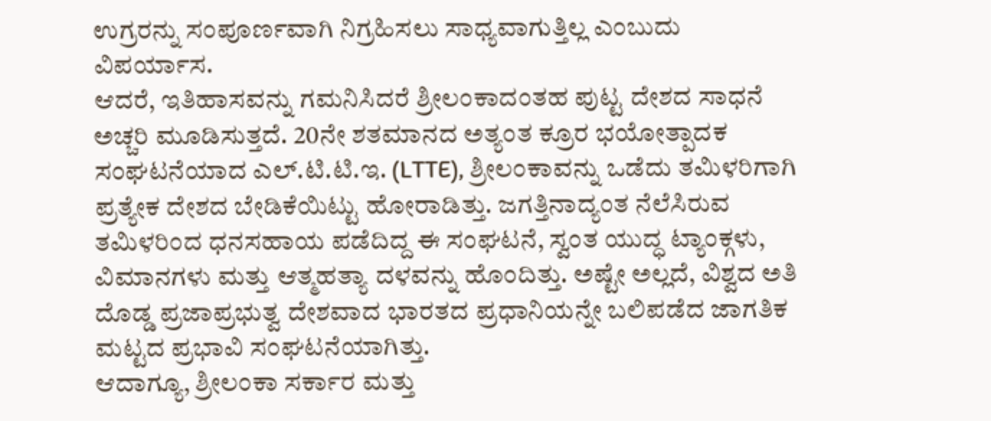ಉಗ್ರರನ್ನು ಸಂಪೂರ್ಣವಾಗಿ ನಿಗ್ರಹಿಸಲು ಸಾಧ್ಯವಾಗುತ್ತಿಲ್ಲ ಎಂಬುದು ವಿಪರ್ಯಾಸ.
ಆದರೆ, ಇತಿಹಾಸವನ್ನು ಗಮನಿಸಿದರೆ ಶ್ರೀಲಂಕಾದಂತಹ ಪುಟ್ಟ ದೇಶದ ಸಾಧನೆ ಅಚ್ಚರಿ ಮೂಡಿಸುತ್ತದೆ. 20ನೇ ಶತಮಾನದ ಅತ್ಯಂತ ಕ್ರೂರ ಭಯೋತ್ಪಾದಕ ಸಂಘಟನೆಯಾದ ಎಲ್.ಟಿ.ಟಿ.ಇ. (LTTE), ಶ್ರೀಲಂಕಾವನ್ನು ಒಡೆದು ತಮಿಳರಿಗಾಗಿ ಪ್ರತ್ಯೇಕ ದೇಶದ ಬೇಡಿಕೆಯಿಟ್ಟು ಹೋರಾಡಿತ್ತು. ಜಗತ್ತಿನಾದ್ಯಂತ ನೆಲೆಸಿರುವ ತಮಿಳರಿಂದ ಧನಸಹಾಯ ಪಡೆದಿದ್ದ ಈ ಸಂಘಟನೆ, ಸ್ವಂತ ಯುದ್ಧ ಟ್ಯಾಂಕ್ಗಳು, ವಿಮಾನಗಳು ಮತ್ತು ಆತ್ಮಹತ್ಯಾ ದಳವನ್ನು ಹೊಂದಿತ್ತು. ಅಷ್ಟೇ ಅಲ್ಲದೆ, ವಿಶ್ವದ ಅತಿ ದೊಡ್ಡ ಪ್ರಜಾಪ್ರಭುತ್ವ ದೇಶವಾದ ಭಾರತದ ಪ್ರಧಾನಿಯನ್ನೇ ಬಲಿಪಡೆದ ಜಾಗತಿಕ ಮಟ್ಟದ ಪ್ರಭಾವಿ ಸಂಘಟನೆಯಾಗಿತ್ತು.
ಆದಾಗ್ಯೂ, ಶ್ರೀಲಂಕಾ ಸರ್ಕಾರ ಮತ್ತು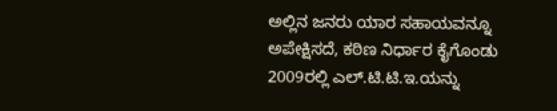ಅಲ್ಲಿನ ಜನರು ಯಾರ ಸಹಾಯವನ್ನೂ ಅಪೇಕ್ಷಿಸದೆ, ಕಠಿಣ ನಿರ್ಧಾರ ಕೈಗೊಂಡು 2009ರಲ್ಲಿ ಎಲ್.ಟಿ.ಟಿ.ಇ.ಯನ್ನು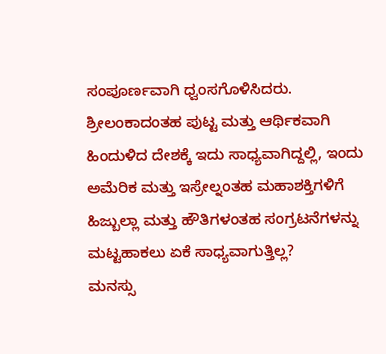ಸಂಪೂರ್ಣವಾಗಿ ಧ್ವಂಸಗೊಳಿಸಿದರು. ಶ್ರೀಲಂಕಾದಂತಹ ಪುಟ್ಟ ಮತ್ತು ಆರ್ಥಿಕವಾಗಿ ಹಿಂದುಳಿದ ದೇಶಕ್ಕೆ ಇದು ಸಾಧ್ಯವಾಗಿದ್ದಲ್ಲಿ, ಇಂದು ಅಮೆರಿಕ ಮತ್ತು ಇಸ್ರೇಲ್ನಂತಹ ಮಹಾಶಕ್ತಿಗಳಿಗೆ ಹಿಜ್ಬುಲ್ಲಾ ಮತ್ತು ಹೌತಿಗಳಂತಹ ಸಂಗ್ರಟನೆಗಳನ್ನು ಮಟ್ಟಹಾಕಲು ಏಕೆ ಸಾಧ್ಯವಾಗುತ್ತಿಲ್ಲ?
ಮನಸ್ಸು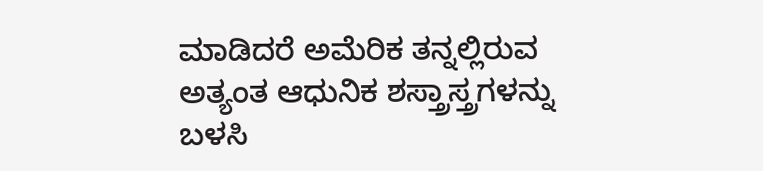ಮಾಡಿದರೆ ಅಮೆರಿಕ ತನ್ನಲ್ಲಿರುವ ಅತ್ಯಂತ ಆಧುನಿಕ ಶಸ್ತ್ರಾಸ್ತ್ರಗಳನ್ನು ಬಳಸಿ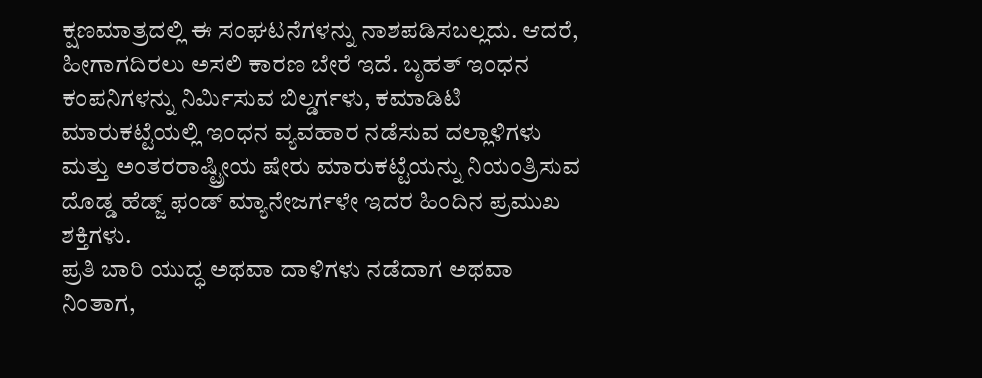ಕ್ಷಣಮಾತ್ರದಲ್ಲಿ ಈ ಸಂಘಟನೆಗಳನ್ನು ನಾಶಪಡಿಸಬಲ್ಲದು. ಆದರೆ, ಹೀಗಾಗದಿರಲು ಅಸಲಿ ಕಾರಣ ಬೇರೆ ಇದೆ. ಬೃಹತ್ ಇಂಧನ ಕಂಪನಿಗಳನ್ನು ನಿರ್ಮಿಸುವ ಬಿಲ್ಡರ್ಗಳು, ಕಮಾಡಿಟಿ ಮಾರುಕಟ್ಟೆಯಲ್ಲಿ ಇಂಧನ ವ್ಯವಹಾರ ನಡೆಸುವ ದಲ್ಲಾಳಿಗಳು ಮತ್ತು ಅಂತರರಾಷ್ಟ್ರೀಯ ಷೇರು ಮಾರುಕಟ್ಟೆಯನ್ನು ನಿಯಂತ್ರಿಸುವ ದೊಡ್ಡ ಹೆಡ್ಜ್ ಫಂಡ್ ಮ್ಯಾನೇಜರ್ಗಳೇ ಇದರ ಹಿಂದಿನ ಪ್ರಮುಖ ಶಕ್ತಿಗಳು.
ಪ್ರತಿ ಬಾರಿ ಯುದ್ಧ ಅಥವಾ ದಾಳಿಗಳು ನಡೆದಾಗ ಅಥವಾ ನಿಂತಾಗ,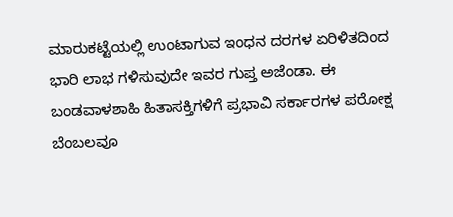ಮಾರುಕಟ್ಟೆಯಲ್ಲಿ ಉಂಟಾಗುವ ಇಂಧನ ದರಗಳ ಏರಿಳಿತದಿಂದ ಭಾರಿ ಲಾಭ ಗಳಿಸುವುದೇ ಇವರ ಗುಪ್ತ ಅಜೆಂಡಾ. ಈ ಬಂಡವಾಳಶಾಹಿ ಹಿತಾಸಕ್ತಿಗಳಿಗೆ ಪ್ರಭಾವಿ ಸರ್ಕಾರಗಳ ಪರೋಕ್ಷ ಬೆಂಬಲವೂ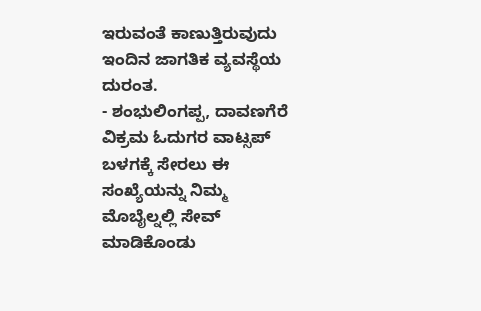ಇರುವಂತೆ ಕಾಣುತ್ತಿರುವುದು ಇಂದಿನ ಜಾಗತಿಕ ವ್ಯವಸ್ಥೆಯ ದುರಂತ.
- ಶಂಭುಲಿಂಗಪ್ಪ, ದಾವಣಗೆರೆ
ವಿಕ್ರಮ ಓದುಗರ ವಾಟ್ಸಪ್ ಬಳಗಕ್ಕೆ ಸೇರಲು ಈ ಸಂಖ್ಯೆಯನ್ನು ನಿಮ್ಮ ಮೊಬೈಲ್ನಲ್ಲಿ ಸೇವ್ ಮಾಡಿಕೊಂಡು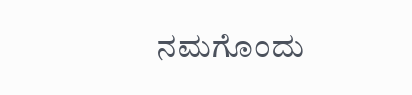ನಮಗೊಂದು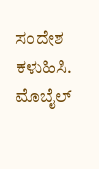ಸಂದೇಶ ಕಳುಹಿಸಿ. ಮೊಬೈಲ್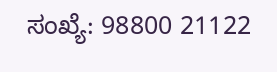ಸಂಖ್ಯೆ: 98800 21122